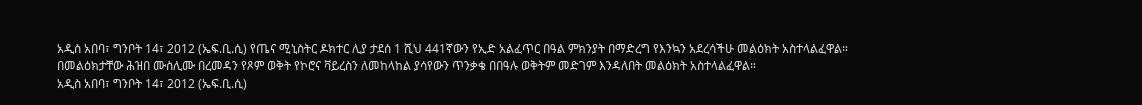አዲስ አበባ፣ ግንቦት 14፣ 2012 (ኤፍ.ቢ.ሲ) የጤና ሚኒስትር ዶክተር ሊያ ታደሰ 1 ሺህ 441ኛውን የኢድ አልፈጥር በዓል ምክንያት በማድረግ የእንኳን አደረሳችሁ መልዕክት አስተላልፈዋል።
በመልዕክታቸው ሕዝበ ሙስሊሙ በረመዳን የጾም ወቅት የኮሮና ቫይረስን ለመከላከል ያሳየውን ጥንቃቄ በበዓሉ ወቅትም መድገም እንዳለበት መልዕክት አስተላልፈዋል።
አዲስ አበባ፣ ግንቦት 14፣ 2012 (ኤፍ.ቢ.ሲ)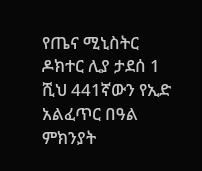የጤና ሚኒስትር ዶክተር ሊያ ታደሰ 1 ሺህ 441ኛውን የኢድ አልፈጥር በዓል ምክንያት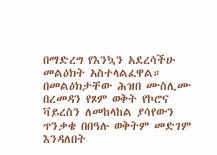በማድረግ የእንኳን አደረሳችሁ መልዕክት አስተላልፈዋል።
በመልዕክታቸው ሕዝበ ሙስሊሙ በረመዳን የጾም ወቅት የኮሮና ቫይረስን ለመከላከል ያሳየውን ጥንቃቄ በበዓሉ ወቅትም መድገም እንዳለበት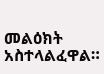መልዕክት አስተላልፈዋል።